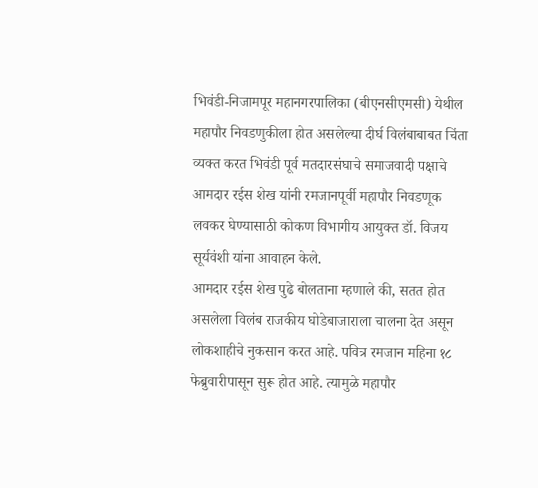भिवंडी-निजामपूर महानगरपालिका (बीएनसीएमसी) येथील महापौर निवडणुकीला होत असलेल्या दीर्घ विलंबाबाबत चिंता व्यक्त करत भिवंडी पूर्व मतदारसंघाचे समाजवादी पक्षाचे आमदार रईस शेख यांनी रमजानपूर्वी महापौर निवडणूक लवकर घेण्यासाठी कोकण विभागीय आयुक्त डॉ. विजय सूर्यवंशी यांना आवाहन केले.
आमदार रईस शेख पुढे बोलताना म्हणाले की, सतत होत असलेला विलंब राजकीय घोडेबाजाराला चालना देत असून लोकशाहीचे नुकसान करत आहे. पवित्र रमजान महिना १८ फेब्रुवारीपासून सुरू होत आहे. त्यामुळे महापौर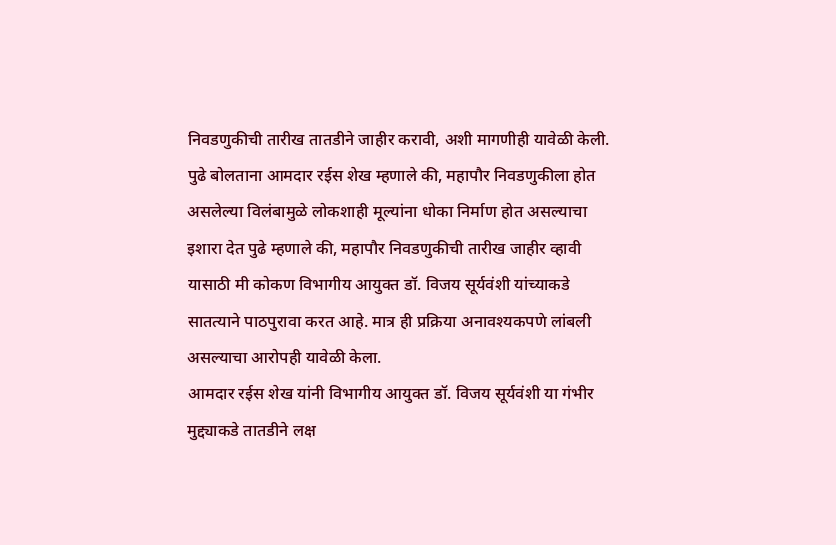निवडणुकीची तारीख तातडीने जाहीर करावी, अशी मागणीही यावेळी केली.
पुढे बोलताना आमदार रईस शेख म्हणाले की, महापौर निवडणुकीला होत असलेल्या विलंबामुळे लोकशाही मूल्यांना धोका निर्माण होत असल्याचा इशारा देत पुढे म्हणाले की, महापौर निवडणुकीची तारीख जाहीर व्हावी यासाठी मी कोकण विभागीय आयुक्त डॉ. विजय सूर्यवंशी यांच्याकडे सातत्याने पाठपुरावा करत आहे. मात्र ही प्रक्रिया अनावश्यकपणे लांबली असल्याचा आरोपही यावेळी केला.
आमदार रईस शेख यांनी विभागीय आयुक्त डॉ. विजय सूर्यवंशी या गंभीर मुद्द्याकडे तातडीने लक्ष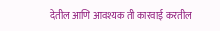देतील आणि आवश्यक ती कारवाई करतील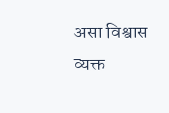असा विश्वास व्यक्त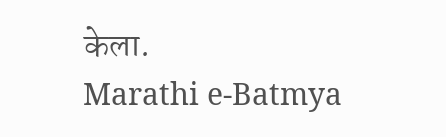केला.
Marathi e-Batmya